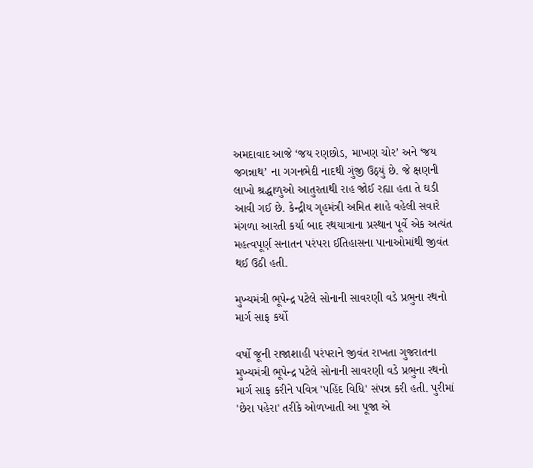અમદાવાદ આજે ‘જય રણછોડ, માખણ ચોર’ અને ‘જય જગન્નાથ’ ના ગગનભેદી નાદથી ગુંજી ઉઠ્યું છે. જે ક્ષણની લાખો શ્રદ્ધાળુઓ આતુરતાથી રાહ જોઈ રહ્યા હતા તે ઘડી આવી ગઈ છે. કેન્દ્રીય ગૃહમંત્રી અમિત શાહે વહેલી સવારે મંગળા આરતી કર્યા બાદ રથયાત્રાના પ્રસ્થાન પૂર્વે એક અત્યંત મહત્વપૂર્ણ સનાતન પરંપરા ઈતિહાસના પાનાઓમાંથી જીવંત થઈ ઉઠી હતી.

મુખ્યમંત્રી ભૂપેન્દ્ર પટેલે સોનાની સાવરણી વડે પ્રભુના રથનો માર્ગ સાફ કર્યો

વર્ષો જૂની રાજાશાહી પરંપરાને જીવંત રાખતા ગુજરાતના મુખ્યમંત્રી ભૂપેન્દ્ર પટેલે સોનાની સાવરણી વડે પ્રભુના રથનો માર્ગ સાફ કરીને પવિત્ર 'પહિંદ વિધિ' સંપન્ન કરી હતી. પુરીમાં 'છેરા પહેરા' તરીકે ઓળખાતી આ પૂજા એ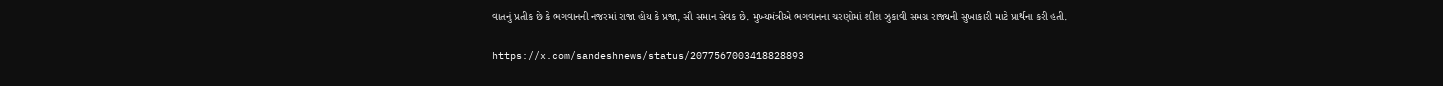વાતનું પ્રતીક છે કે ભગવાનની નજરમાં રાજા હોય કે પ્રજા, સૌ સમાન સેવક છે. મુખ્યમંત્રીએ ભગવાનના ચરણોમાં શીશ ઝુકાવી સમગ્ર રાજ્યની સુખાકારી માટે પ્રાર્થના કરી હતી.

https://x.com/sandeshnews/status/2077567003418828893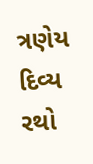ત્રણેય દિવ્ય રથો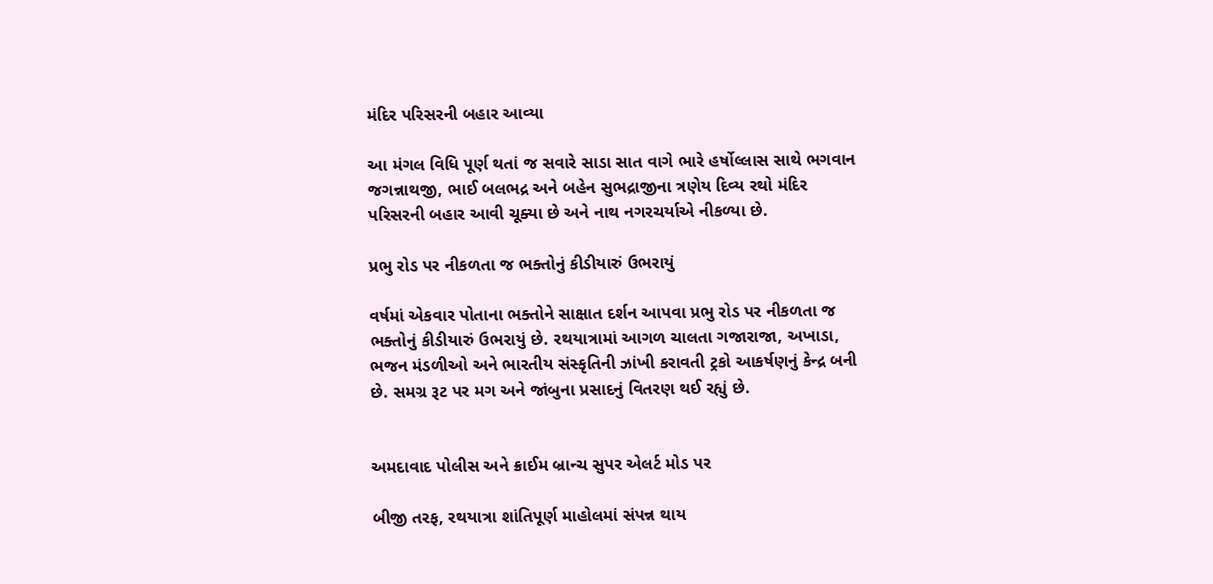મંદિર પરિસરની બહાર આવ્યા

આ મંગલ વિધિ પૂર્ણ થતાં જ સવારે સાડા સાત વાગે ભારે હર્ષોલ્લાસ સાથે ભગવાન જગન્નાથજી, ભાઈ બલભદ્ર અને બહેન સુભદ્રાજીના ત્રણેય દિવ્ય રથો મંદિર પરિસરની બહાર આવી ચૂક્યા છે અને નાથ નગરચર્યાએ નીકળ્યા છે.

પ્રભુ રોડ પર નીકળતા જ ભક્તોનું કીડીયારું ઉભરાયું

વર્ષમાં એકવાર પોતાના ભક્તોને સાક્ષાત દર્શન આપવા પ્રભુ રોડ પર નીકળતા જ ભક્તોનું કીડીયારું ઉભરાયું છે. રથયાત્રામાં આગળ ચાલતા ગજારાજા, અખાડા, ભજન મંડળીઓ અને ભારતીય સંસ્કૃતિની ઝાંખી કરાવતી ટ્રકો આકર્ષણનું કેન્દ્ર બની છે. સમગ્ર રૂટ પર મગ અને જાંબુના પ્રસાદનું વિતરણ થઈ રહ્યું છે.


અમદાવાદ પોલીસ અને ક્રાઈમ બ્રાન્ચ સુપર એલર્ટ મોડ પર

બીજી તરફ, રથયાત્રા શાંતિપૂર્ણ માહોલમાં સંપન્ન થાય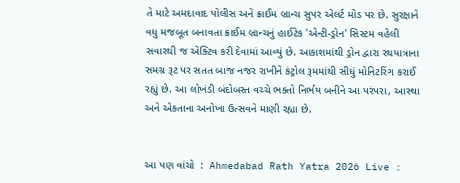તે માટે અમદાવાદ પોલીસ અને ક્રાઈમ બ્રાન્ચ સુપર એલર્ટ મોડ પર છે. સુરક્ષાને વધુ મજબૂત બનાવતા ક્રાઈમ બ્રાન્ચનું હાઈટેક 'એન્ટી-ડ્રોન' સિસ્ટમ વહેલી સવારથી જ એક્ટિવ કરી દેવામાં આવ્યું છે. આકાશમાંથી ડ્રોન દ્વારા રથયાત્રાના સમગ્ર રૂટ પર સતત બાજ નજર રાખીને કંટ્રોલ રૂમમાંથી સીધું મોનિટરિંગ કરાઈ રહ્યું છે. આ લોખંડી બંદોબસ્ત વચ્ચે ભક્તો નિર્ભય બનીને આ પરંપરા, આસ્થા અને એકતાના અનોખા ઉત્સવને માણી રહ્યા છે.


આ પણ વાંચો  :  Ahmedabad Rath Yatra 2026 Live :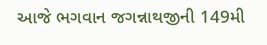આજે ભગવાન જગન્નાથજીની 149મી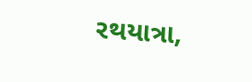રથયાત્રા,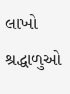લાખો શ્રદ્ધાળુઓ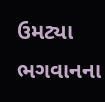ઉમટ્યા ભગવાનના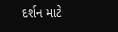દર્શન માટે